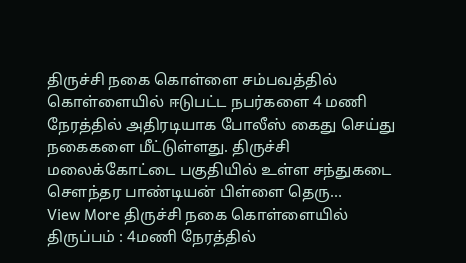திருச்சி நகை கொள்ளை சம்பவத்தில் கொள்ளையில் ஈடுபட்ட நபர்களை 4 மணி நேரத்தில் அதிரடியாக போலீஸ் கைது செய்து நகைகளை மீட்டுள்ளது. திருச்சி மலைக்கோட்டை பகுதியில் உள்ள சந்துகடை சௌந்தர பாண்டியன் பிள்ளை தெரு…
View More திருச்சி நகை கொள்ளையில் திருப்பம் : 4மணி நேரத்தில்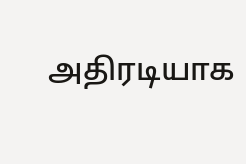அதிரடியாக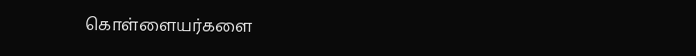கொள்ளையர்களை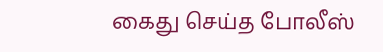கைது செய்த போலீஸ்